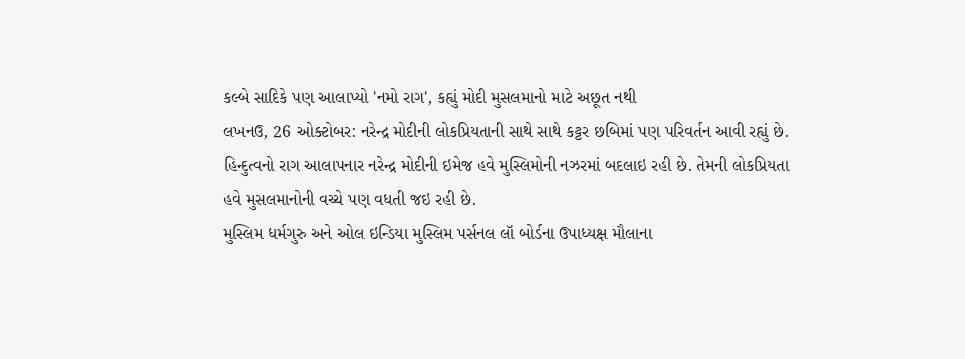કલ્બે સાદિકે પણ આલાપ્યો 'નમો રાગ', કહ્યું મોદી મુસલમાનો માટે અછૂત નથી
લખનઉ, 26 ઓક્ટોબર: નરેન્દ્ર મોદીની લોકપ્રિયતાની સાથે સાથે કટ્ટર છબિમાં પણ પરિવર્તન આવી રહ્યું છે. હિન્દુત્વનો રાગ આલાપનાર નરેન્દ્ર મોદીની ઇમેજ હવે મુસ્લિમોની નઝરમાં બદલાઇ રહી છે. તેમની લોકપ્રિયતા હવે મુસલમાનોની વચ્ચે પણ વધતી જઇ રહી છે.
મુસ્લિમ ધર્મગુરુ અને ઓલ ઇન્ડિયા મુસ્લિમ પર્સનલ લૉ બોર્ડના ઉપાધ્યક્ષ મૌલાના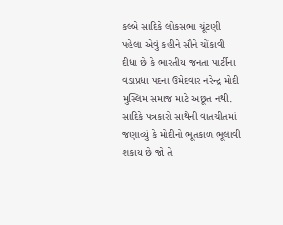કલ્બે સાદિકે લોકસભા ચૂંટણી પહેલા એવું કહીને સૌને ચોંકાવી દીધા છે કે ભારતીય જનતા પાર્ટીના વડાપ્રધા પદના ઉમેદવાર નરેન્દ્ર મોદી મુસ્લિમ સમાજ માટે અછૂત નથી. સાદિકે પત્રકારો સાથેની વાતચીતમાં જણાવ્યું કે મોદીનો ભૂતકાળ ભૂલાવી શકાય છે જો તે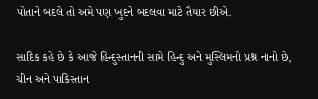પોતાને બદલે તો અમે પણ ખુદને બદલવા માટે તૈયાર છીએ.

સાદિક કહે છે કે આજે હિન્દુસ્તાનની સામે હિન્દુ અને મુસ્લિમનો પ્રશ્ન નાનો છે, ચીન અને પાકિસ્તાન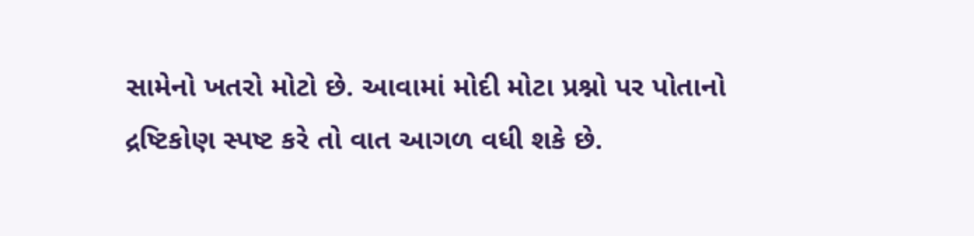સામેનો ખતરો મોટો છે. આવામાં મોદી મોટા પ્રશ્નો પર પોતાનો દ્રષ્ટિકોણ સ્પષ્ટ કરે તો વાત આગળ વધી શકે છે.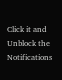Click it and Unblock the Notifications